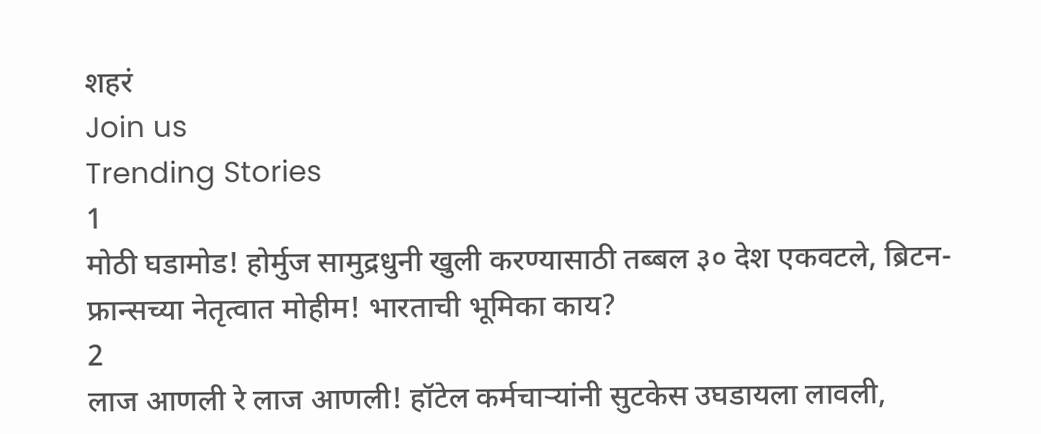शहरं
Join us
Trending Stories
1
मोठी घडामोड! होर्मुज सामुद्रधुनी खुली करण्यासाठी तब्बल ३० देश एकवटले, ब्रिटन-फ्रान्सच्या नेतृत्वात मोहीम! भारताची भूमिका काय?
2
लाज आणली रे लाज आणली! हॉटेल कर्मचाऱ्यांनी सुटकेस उघडायला लावली,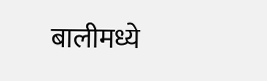बालीमध्ये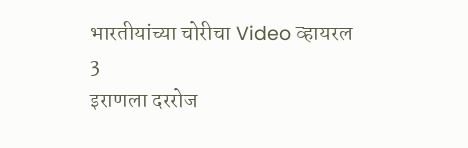भारतीयांच्या चोरीचा Video व्हायरल
3
इराणला दररोज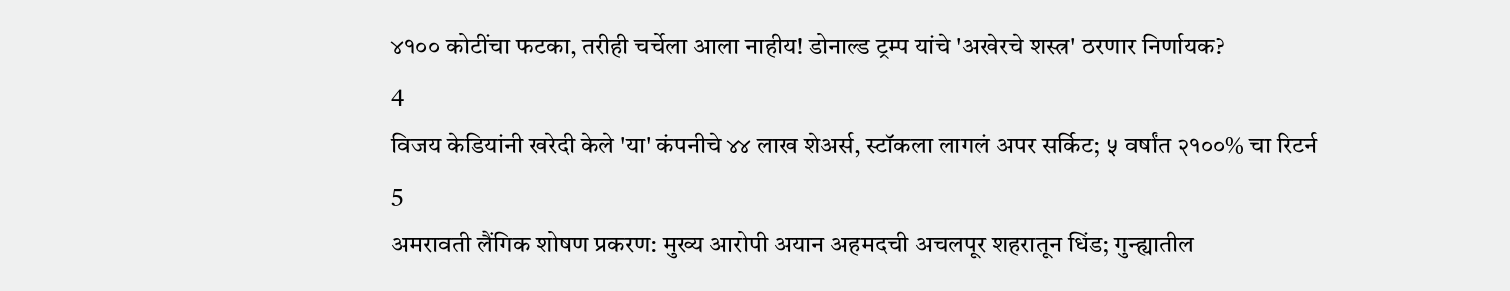४१०० कोटींचा फटका, तरीही चर्चेला आला नाहीय! डोनाल्ड ट्रम्प यांचे 'अखेरचे शस्त्र' ठरणार निर्णायक?
4
विजय केडियांनी खरेदी केले 'या' कंपनीचे ४४ लाख शेअर्स, स्टॉकला लागलं अपर सर्किट; ५ वर्षांत २१००% चा रिटर्न
5
अमरावती लैंगिक शोषण प्रकरण: मुख्य आरोपी अयान अहमदची अचलपूर शहरातून धिंड; गुन्ह्यातील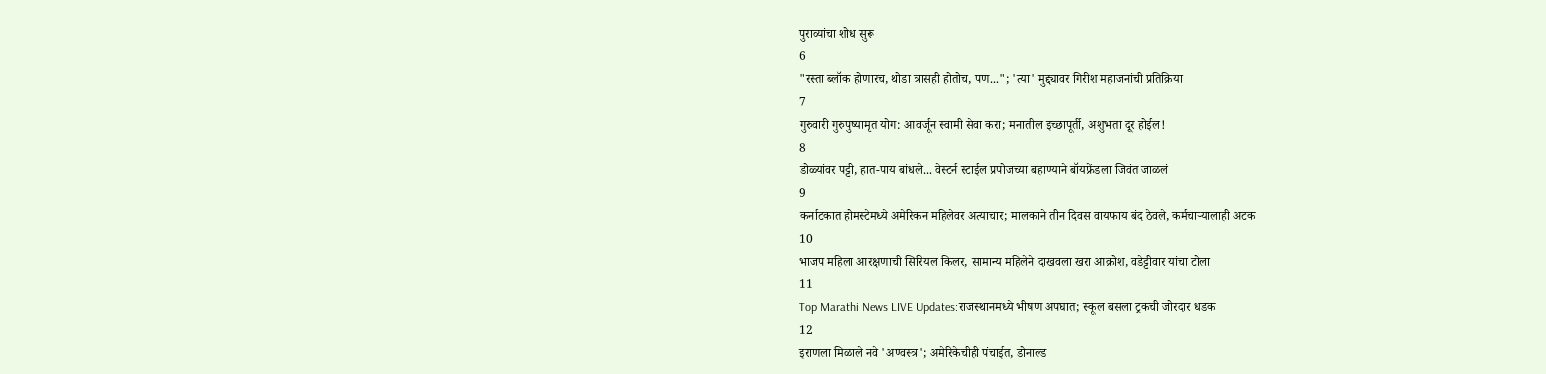पुराव्यांचा शोध सुरू
6
"रस्ता ब्लॉक होणारच, थोडा त्रासही होतोच, पण..."; 'त्या' मुद्द्यावर गिरीश महाजनांची प्रतिक्रिया
7
गुरुवारी गुरुपुष्यामृत योग: आवर्जून स्वामी सेवा करा; मनातील इच्छापूर्ती, अशुभता दूर होईल!
8
डोळ्यांवर पट्टी, हात-पाय बांधले... वेस्टर्न स्टाईल प्रपोजच्या बहाण्याने बॉयफ्रेंडला जिवंत जाळलं
9
कर्नाटकात होमस्टेमध्ये अमेरिकन महिलेवर अत्याचार; मालकाने तीन दिवस वायफाय बंद ठेवले, कर्मचाऱ्यालाही अटक
10
भाजप महिला आरक्षणाची सिरियल किलर, सामान्य महिलेने दाखवला खरा आक्रोश, वडेट्टीवार यांचा टोला
11
Top Marathi News LIVE Updates:राजस्थानमध्ये भीषण अपघात; स्कूल बसला ट्रकची जोरदार धडक
12
इराणला मिळाले नवे 'अण्वस्त्र'; अमेरिकेचीही पंचाईत, डोनाल्ड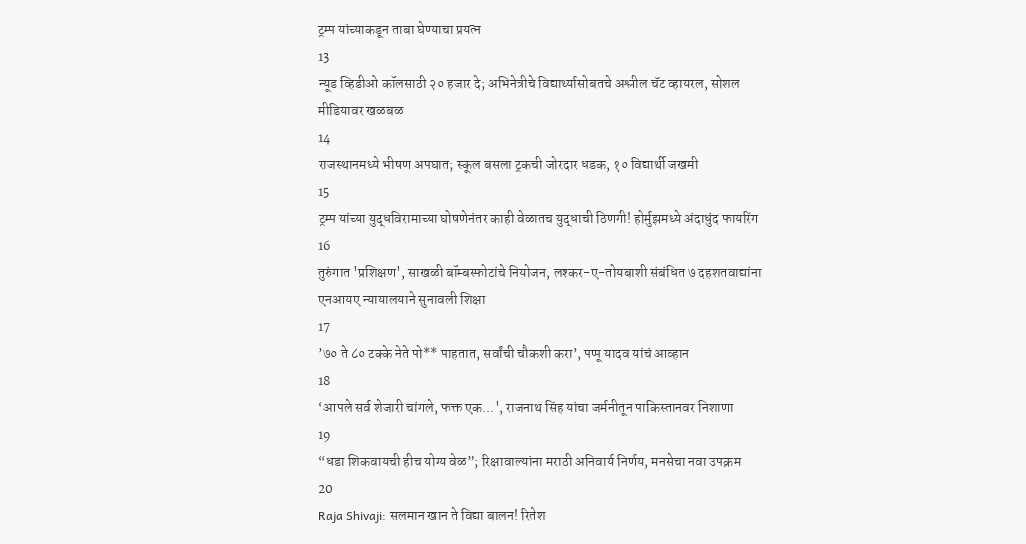ट्रम्प यांच्याकडून ताबा घेण्याचा प्रयत्न
13
न्यूड व्हिडीओ कॉलसाठी २० हजार दे; अभिनेत्रीचे विद्यार्थ्यासोबतचे अश्लील चॅट व्हायरल, सोशल मीडियावर खळबळ
14
राजस्थानमध्ये भीषण अपघात; स्कूल बसला ट्रकची जोरदार धडक, १० विद्यार्थी जखमी
15
ट्रम्प यांच्या युद्धविरामाच्या घोषणेनंतर काही वेळातच युद्धाची ठिणगी! होर्मुझमध्ये अंदाधुंद फायरिंग
16
तुरुंगात 'प्रशिक्षण', साखळी बॉम्बस्फोटांचे नियोजन, लश्कर-ए-तोयबाशी संबंधित ७ दहशतवाद्यांना एनआयए न्यायालयाने सुनावली शिक्षा
17
’७० ते ८० टक्के नेते पो** पाहतात, सर्वांची चौकशी करा’, पप्पू यादव यांचं आव्हान
18
‘आपले सर्व शेजारी चांगले, फक्त एक...', राजनाथ सिंह यांचा जर्मनीतून पाकिस्तानवर निशाणा
19
“धडा शिकवायची हीच योग्य वेळ”; रिक्षावाल्यांना मराठी अनिवार्य निर्णय, मनसेचा नवा उपक्रम
20
Raja Shivaji: सलमान खान ते विद्या बालन! रितेश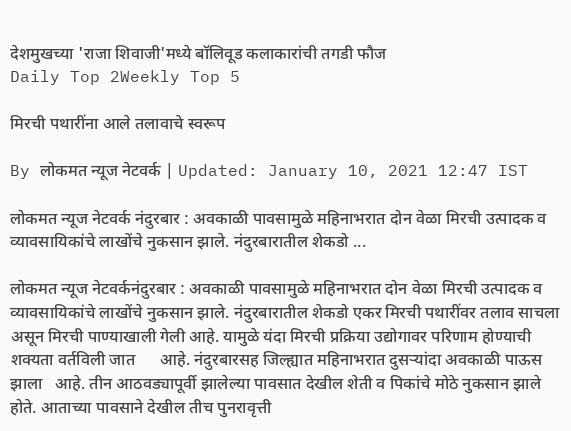देशमुखच्या 'राजा शिवाजी'मध्ये बॉलिवूड कलाकारांची तगडी फौज
Daily Top 2Weekly Top 5

मिरची पथारींना आले तलावाचे स्वरूप

By लोकमत न्यूज नेटवर्क | Updated: January 10, 2021 12:47 IST

लोकमत न्यूज नेटवर्क नंदुरबार : अवकाळी पावसामुळे महिनाभरात दोन वेळा मिरची उत्पादक व व्यावसायिकांचे लाखोंचे नुकसान झाले. नंदुरबारातील शेकडो ...

लोकमत न्यूज नेटवर्कनंदुरबार : अवकाळी पावसामुळे महिनाभरात दोन वेळा मिरची उत्पादक व व्यावसायिकांचे लाखोंचे नुकसान झाले. नंदुरबारातील शेकडो एकर मिरची पथारींवर तलाव साचला असून मिरची पाण्याखाली गेली आहे. यामुळे यंदा मिरची प्रक्रिया उद्योगावर परिणाम होण्याची शक्यता वर्तविली जात      आहे. नंदुरबारसह जिल्ह्यात महिनाभरात दुसऱ्यांदा अवकाळी पाऊस झाला   आहे. तीन आठवड्यापूर्वी झालेल्या पावसात देखील शेती व पिकांचे मोठे नुकसान झाले होते. आताच्या पावसाने देखील तीच पुनरावृत्ती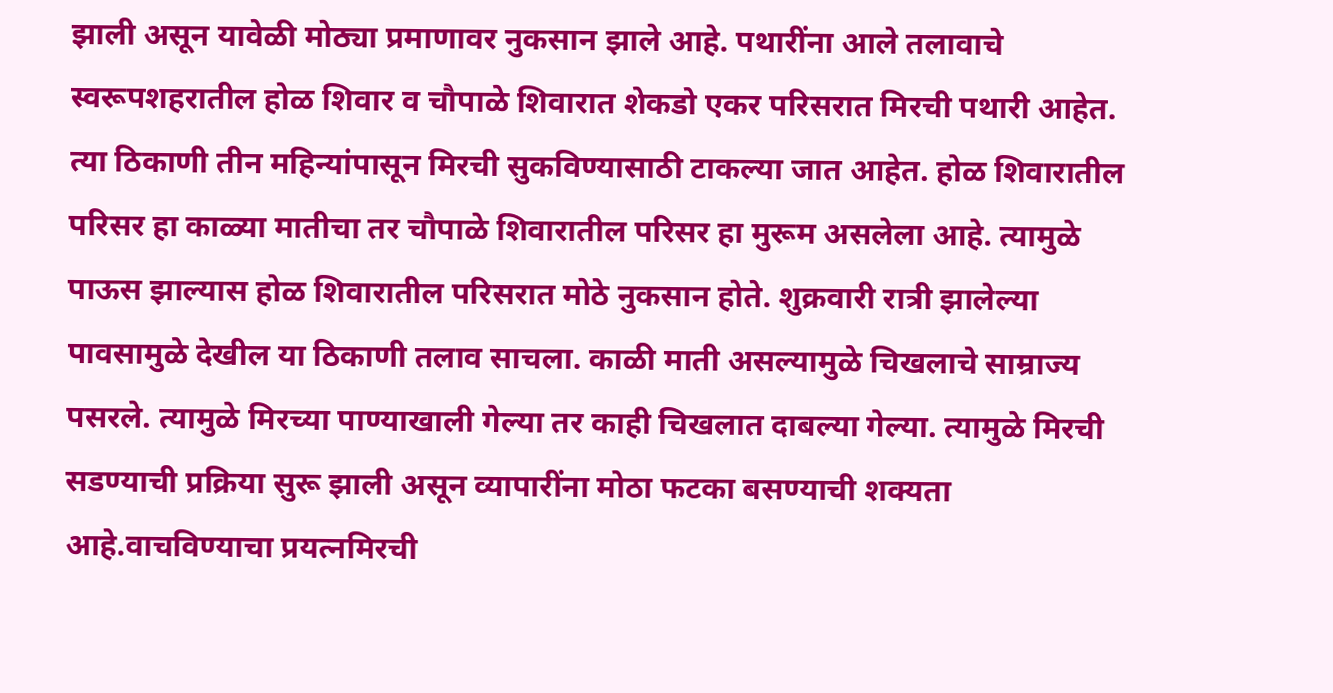झाली असून यावेळी मोठ्या प्रमाणावर नुकसान झाले आहे. पथारींना आले तलावाचे स्वरूपशहरातील होळ शिवार व चौपाळे शिवारात शेकडो एकर परिसरात मिरची पथारी आहेत. त्या ठिकाणी तीन महिन्यांपासून मिरची सुकविण्यासाठी टाकल्या जात आहेत. होळ शिवारातील परिसर हा काळ्या मातीचा तर चौपाळे शिवारातील परिसर हा मुरूम असलेला आहे. त्यामुळे पाऊस झाल्यास होळ शिवारातील परिसरात मोठे नुकसान होते. शुक्रवारी रात्री झालेल्या पावसामुळे देखील या ठिकाणी तलाव साचला. काळी माती असल्यामुळे चिखलाचे साम्राज्य पसरले. त्यामुळे मिरच्या पाण्याखाली गेल्या तर काही चिखलात दाबल्या गेल्या. त्यामुळे मिरची सडण्याची प्रक्रिया सुरू झाली असून व्यापारींना मोठा फटका बसण्याची शक्यता आहे.वाचविण्याचा प्रयत्नमिरची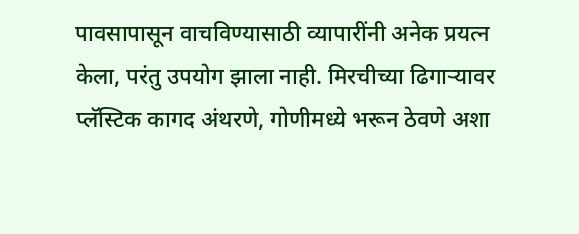पावसापासून वाचविण्यासाठी व्यापारींनी अनेक प्रयत्न केला, परंतु उपयोग झाला नाही. मिरचीच्या ढिगाऱ्यावर प्लॅस्टिक कागद अंथरणे, गोणीमध्ये भरून ठेवणे अशा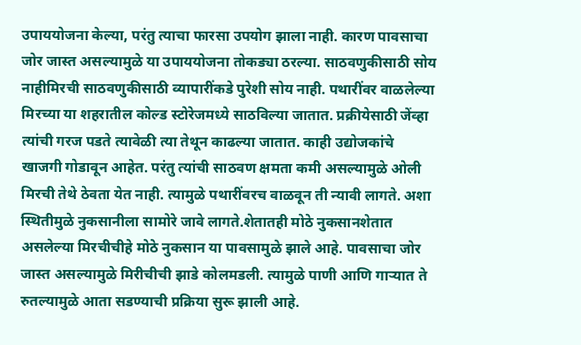उपाययोजना केल्या, परंतु त्याचा फारसा उपयोग झाला नाही. कारण पावसाचा जोर जास्त असल्यामुळे या उपाययोजना तोकड्या ठरल्या. साठवणुकीसाठी सोय नाहीमिरची साठवणुकीसाठी व्यापारींकडे पुरेशी सोय नाही. पथारींवर वाळलेल्या मिरच्या या शहरातील कोल्ड स्टोरेजमध्ये साठविल्या जातात. प्रक्रीयेसाठी जेंव्हा त्यांची गरज पडते त्यावेळी त्या तेथून काढल्या जातात. काही उद्योजकांचे खाजगी गोडावून आहेत. परंतु त्यांची साठवण क्षमता कमी असल्यामुळे ओली मिरची तेथे ठेवता येत नाही. त्यामुळे पथारींवरच वाळवून ती न्यावी लागते. अशा स्थितीमुळे नुकसानीला सामोरे जावे लागते.शेतातही मोठे नुकसानशेतात असलेल्या मिरचीचीहे मोठे नुकसान या पावसामुळे झाले आहे. पावसाचा जोर जास्त असल्यामुळे मिरीचीची झाडे कोलमडली. त्यामुळे पाणी आणि गाऱ्यात ते रुतल्यामुळे आता सडण्याची प्रक्रिया सुरू झाली आहे.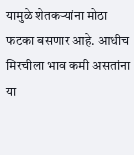यामुळे शेतकऱ्यांना मोठा फटका बसणार आहे. आधीच मिरचीला भाव कमी असतांना या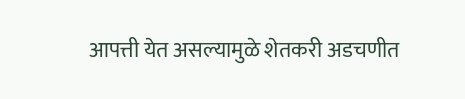आपत्ती येत असल्यामुळे शेतकरी अडचणीत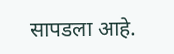सापडला आहे.